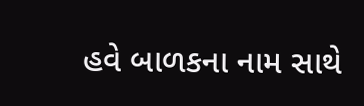હવે બાળકના નામ સાથે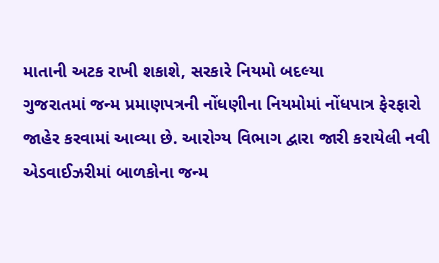માતાની અટક રાખી શકાશે, સરકારે નિયમો બદલ્યા
ગુજરાતમાં જન્મ પ્રમાણપત્રની નોંધણીના નિયમોમાં નોંધપાત્ર ફેરફારો જાહેર કરવામાં આવ્યા છે. આરોગ્ય વિભાગ દ્વારા જારી કરાયેલી નવી એડવાઈઝરીમાં બાળકોના જન્મ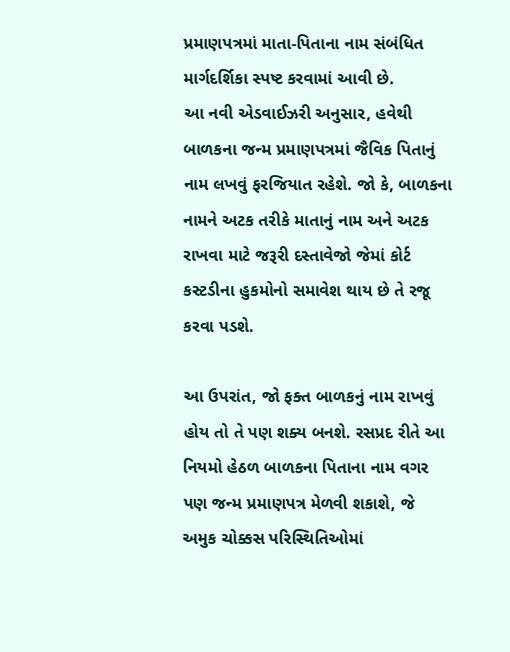પ્રમાણપત્રમાં માતા-પિતાના નામ સંબંધિત માર્ગદર્શિકા સ્પષ્ટ કરવામાં આવી છે.
આ નવી એડવાઈઝરી અનુસાર, હવેથી બાળકના જન્મ પ્રમાણપત્રમાં જૈવિક પિતાનું નામ લખવું ફરજિયાત રહેશે. જો કે, બાળકના નામને અટક તરીકે માતાનું નામ અને અટક રાખવા માટે જરૂરી દસ્તાવેજો જેમાં કોર્ટ કસ્ટડીના હુકમોનો સમાવેશ થાય છે તે રજૂ કરવા પડશે.

આ ઉપરાંત, જો ફક્ત બાળકનું નામ રાખવું હોય તો તે પણ શક્ય બનશે. રસપ્રદ રીતે આ નિયમો હેઠળ બાળકના પિતાના નામ વગર પણ જન્મ પ્રમાણપત્ર મેળવી શકાશે, જે અમુક ચોક્કસ પરિસ્થિતિઓમાં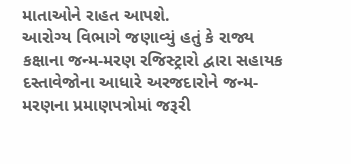માતાઓને રાહત આપશે.
આરોગ્ય વિભાગે જણાવ્યું હતું કે રાજ્ય કક્ષાના જન્મ-મરણ રજિસ્ટ્રારો દ્વારા સહાયક દસ્તાવેજોના આધારે અરજદારોને જન્મ-મરણના પ્રમાણપત્રોમાં જરૂરી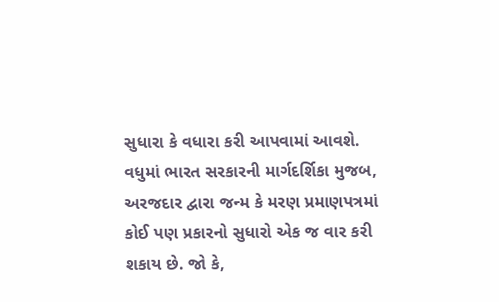સુધારા કે વધારા કરી આપવામાં આવશે.
વધુમાં ભારત સરકારની માર્ગદર્શિકા મુજબ, અરજદાર દ્વારા જન્મ કે મરણ પ્રમાણપત્રમાં કોઈ પણ પ્રકારનો સુધારો એક જ વાર કરી શકાય છે. જો કે,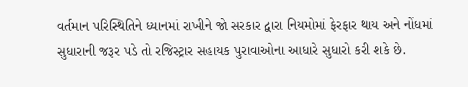વર્તમાન પરિસ્થિતિને ધ્યાનમાં રાખીને જો સરકાર દ્વારા નિયમોમાં ફેરફાર થાય અને નોંધમાં સુધારાની જરૂર પડે તો રજિસ્ટ્રાર સહાયક પુરાવાઓના આધારે સુધારો કરી શકે છે.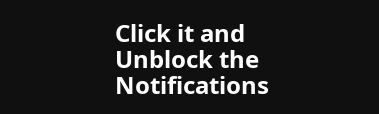Click it and Unblock the Notifications